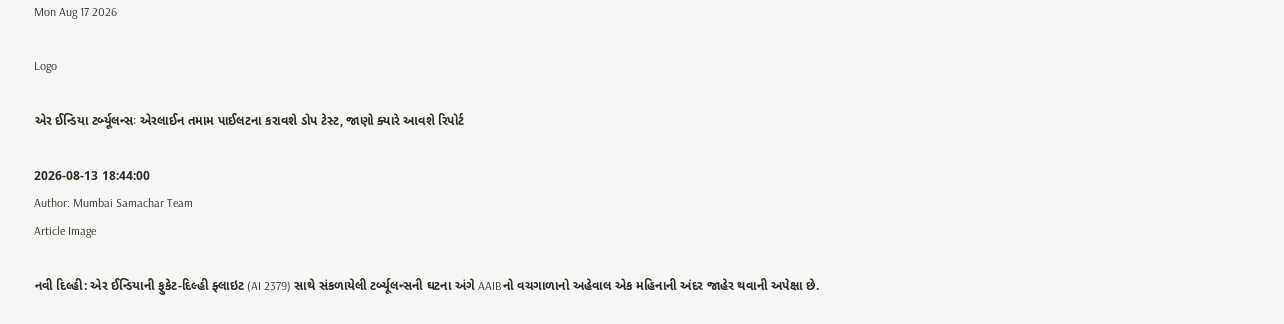Mon Aug 17 2026

Logo

એર ઈન્ડિયા ટર્બ્યૂલન્સઃ એરલાઈન તમામ પાઈલટના કરાવશે ડોપ ટેસ્ટ, જાણો ક્યારે આવશે રિપોર્ટ

2026-08-13 18:44:00
Author: Mumbai Samachar Team
Article Image

નવી દિલ્હી: એર ઈન્ડિયાની ફુકેટ-દિલ્હી ફ્લાઇટ (AI 2379) સાથે સંકળાયેલી ટર્બ્યૂલન્સની ઘટના અંગે AAIBનો વચગાળાનો અહેવાલ એક મહિનાની અંદર જાહેર થવાની અપેક્ષા છે.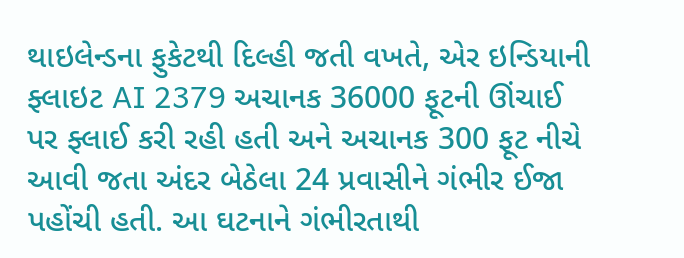થાઇલેન્ડના ફુકેટથી દિલ્હી જતી વખતે, એર ઇન્ડિયાની ફ્લાઇટ AI 2379 અચાનક 36000 ફૂટની ઊંચાઈ પર ફ્લાઈ કરી રહી હતી અને અચાનક 300 ફૂટ નીચે આવી જતા અંદર બેઠેલા 24 પ્રવાસીને ગંભીર ઈજા પહોંચી હતી. આ ઘટનાને ગંભીરતાથી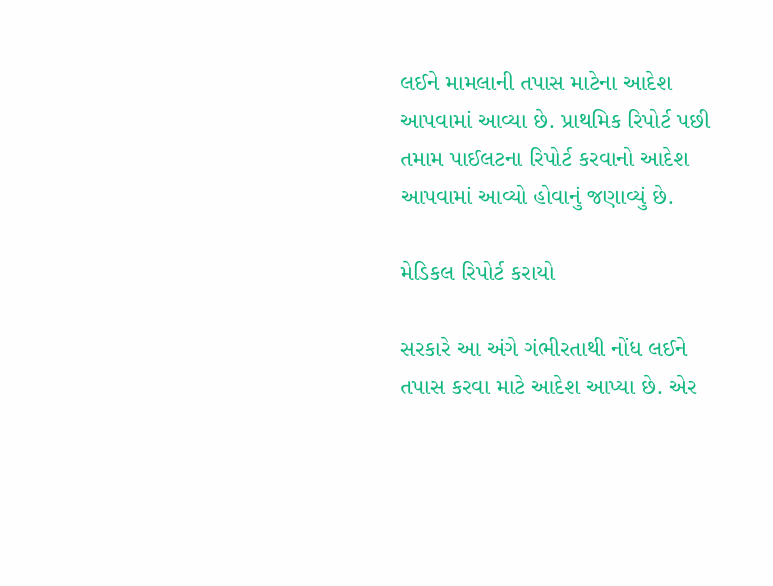લઈને મામલાની તપાસ માટેના આદેશ આપવામાં આવ્યા છે. પ્રાથમિક રિપોર્ટ પછી તમામ પાઈલટના રિપોર્ટ કરવાનો આદેશ આપવામાં આવ્યો હોવાનું જણાવ્યું છે.

મેડિકલ રિપોર્ટ કરાયો

સરકારે આ અંગે ગંભીરતાથી નોંધ લઈને તપાસ કરવા માટે આદેશ આપ્યા છે. એર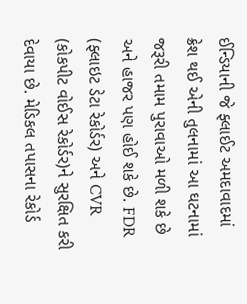ઈન્ડિયાની જે ફ્લાઈટ અમદાવાદમાં ક્રેશ થઈ એની તુલનામાં આ ઘટનામાં જરૂરી તમામ પુરાવાઓ મળી શકે છે અને હાજર પણ હોઈ શકે છે. FDR (ફ્લાઇટ ડેટા રેકોર્ડર) અને CVR (કોકપીટ વોઈસ રેકોર્ડર)ને સુરક્ષિત કરી દેવાયા છે. મેડિકલ તપાસના રેકોર્ડ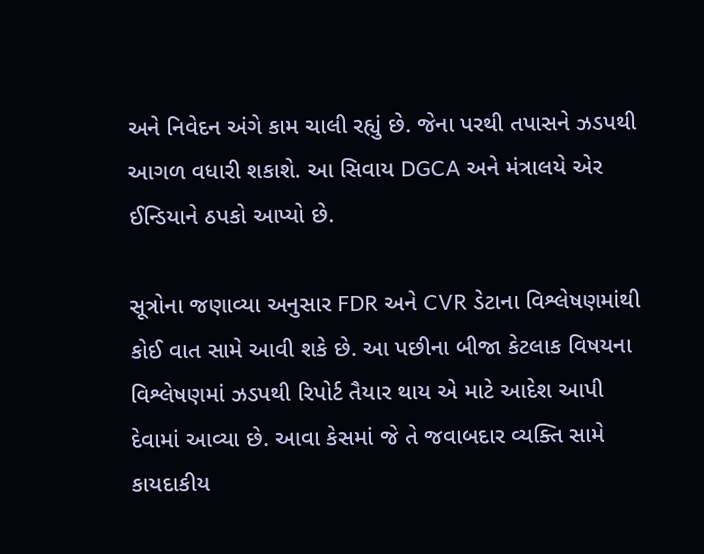અને નિવેદન અંગે કામ ચાલી રહ્યું છે. જેના પરથી તપાસને ઝડપથી આગળ વધારી શકાશે. આ સિવાય DGCA અને મંત્રાલયે એર ઈન્ડિયાને ઠપકો આપ્યો છે.

સૂત્રોના જણાવ્યા અનુસાર FDR અને CVR ડેટાના વિશ્લેષણમાંથી કોઈ વાત સામે આવી શકે છે. આ પછીના બીજા કેટલાક વિષયના વિશ્લેષણમાં ઝડપથી રિપોર્ટ તૈયાર થાય એ માટે આદેશ આપી દેવામાં આવ્યા છે. આવા કેસમાં જે તે જવાબદાર વ્યક્તિ સામે કાયદાકીય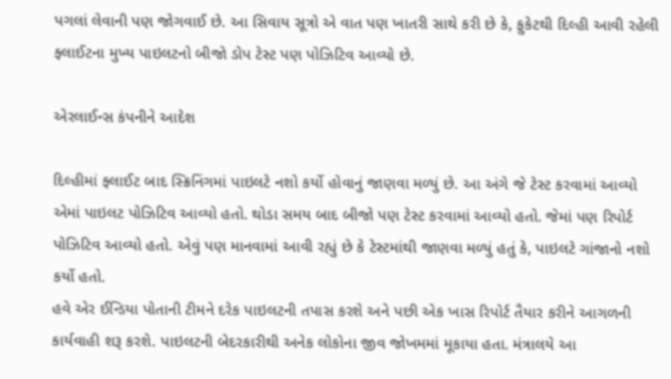પગલાં લેવાની પણ જોગવાઈ છે. આ સિવાય સૂત્રો એ વાત પણ ખાતરી સાથે કરી છે કે, ફુકેટથી દિલ્હી આવી રહેલી ફ્લાઈટના મુખ્ય પાઇલટનો બીજો ડોપ ટેસ્ટ પણ પોઝિટિવ આવ્યો છે.

એરલાઈન્સ કંપનીને આદેશ

દિલ્હીમાં ફ્લાઈટ બાદ સ્ક્રિનિંગમાં પાઇલટે નશો કર્યો હોવાનું જાણવા મળ્યું છે. આ અંગે જે ટેસ્ટ કરવામાં આવ્યો એમાં પાઇલટ પોઝિટિવ આવ્યો હતો. થોડા સમય બાદ બીજો પણ ટેસ્ટ કરવામાં આવ્યો હતો. જેમાં પણ રિપોર્ટ પોઝિટિવ આવ્યો હતો. એવું પણ માનવામાં આવી રહ્યું છે કે ટેસ્ટમાંથી જાણવા મળ્યું હતું કે, પાઇલટે ગાંજાનો નશો કર્યો હતો.
હવે એર ઈન્ડિયા પોતાની ટીમને દરેક પાઇલટની તપાસ કરશે અને પછી એક ખાસ રિપોર્ટ તૈયાર કરીને આગળની કાર્યવાહી શરૂ કરશે. પાઇલટની બેદરકારીથી અનેક લોકોના જીવ જોખમમાં મૂકાયા હતા. મંત્રાલયે આ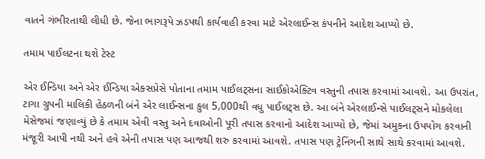વાતને ગંભીરતાથી લીધી છે. જેના ભાગરૂપે ઝડપથી કાર્યવાહી કરવા માટે એરલાઈન્સ કંપનીને આદેશ આપ્યો છે.

તમામ પાઈલટના થશે ટેસ્ટ

એર ઈન્ડિયા અને એર ઈન્ડિયા એક્સપ્રેસે પોતાના તમામ પાઈલટ્સના સાઈકોએક્ટિવ વસ્તુની તપાસ કરવામાં આવશે. આ ઉપરાંત, ટાગા ગ્રુપની માલિકી હેઠળની બંને એર લાઈન્સના કુલ 5,000થી વધુ પાઈલટ્સ છે. આ બંને એરલાઈન્સે પાઈલટ્સને મોકલેલા મેસેજમાં જણાવ્યું છે કે તમામ એવી વસ્તુ અને દવાઓની પૂરી તપાસ કરવાનો આદેશ આપ્યો છે, જેમાં અમુકના ઉપયોગ કરવાની મંજૂરી આપી નથી અને હવે એની તપાસ પણ આજથી શરુ કરવામાં આવશે. તપાસ પણ ટ્રેનિંગની સાથે સાથે કરવામાં આવશે.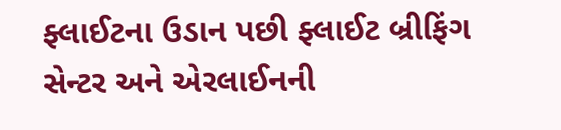ફ્લાઈટના ઉડાન પછી ફ્લાઈટ બ્રીફિંગ સેન્ટર અને એરલાઈનની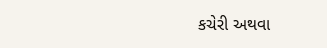કચેરી અથવા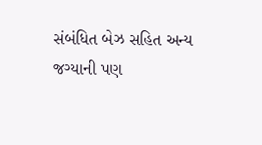સંબંધિત બેઝ સહિત અન્ય જગ્યાની પણ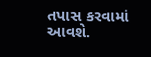તપાસ કરવામાં આવશે.